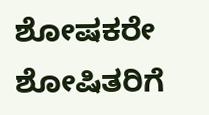ಶೋಷಕರೇ ಶೋಷಿತರಿಗೆ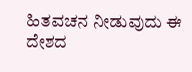ಹಿತವಚನ ನೀಡುವುದು ಈ ದೇಶದ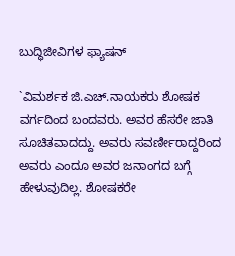ಬುದ್ಧಿಜೀವಿಗಳ ಫ್ಯಾಷನ್

`ವಿಮರ್ಶಕ ಜಿ.ಎಚ್.ನಾಯಕರು ಶೋಷಕ ವರ್ಗದಿಂದ ಬಂದವರು. ಅವರ ಹೆಸರೇ ಜಾತಿ ಸೂಚಿತವಾದದ್ದು. ಅವರು ಸವರ್ಣೀರಾದ್ದರಿಂದ ಅವರು ಎಂದೂ ಅವರ ಜನಾಂಗದ ಬಗ್ಗೆ ಹೇಳುವುದಿಲ್ಲ. ಶೋಷಕರೇ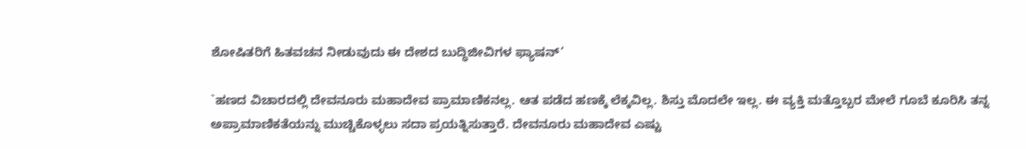ಶೋಷಿತರಿಗೆ ಹಿತವಚನ ನೀಡುವುದು ಈ ದೇಶದ ಬುದ್ಧಿಜೀವಿಗಳ ಫ್ಯಾಷನ್‘

`ಹಣದ ವಿಚಾರದಲ್ಲಿ ದೇವನೂರು ಮಹಾದೇವ ಪ್ರಾಮಾಣಿಕನಲ್ಲ. ಆತ ಪಡೆದ ಹಣಕ್ಕೆ ಲೆಕ್ಕವಿಲ್ಲ. ಶಿಸ್ತು ಮೊದಲೇ ಇಲ್ಲ. ಈ ವ್ಯಕ್ತಿ ಮತ್ತೊಬ್ಬರ ಮೇಲೆ ಗೂಬೆ ಕೂರಿಸಿ ತನ್ನ ಅಪ್ರಾಮಾಣಿಕತೆಯನ್ನು ಮುಚ್ಚಿಕೊಳ್ಳಲು ಸದಾ ಪ್ರಯತ್ನಿಸುತ್ತಾರೆ. ದೇವನೂರು ಮಹಾದೇವ ಎಷ್ಟು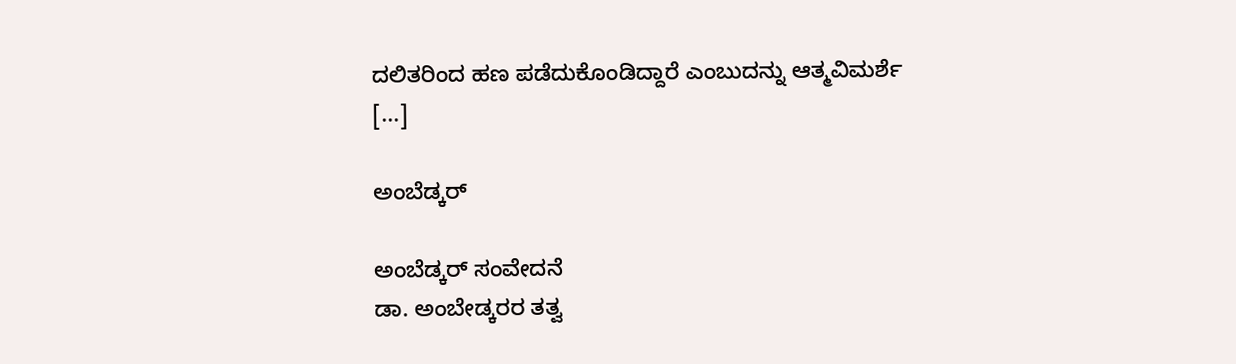ದಲಿತರಿಂದ ಹಣ ಪಡೆದುಕೊಂಡಿದ್ದಾರೆ ಎಂಬುದನ್ನು ಆತ್ಮವಿಮರ್ಶೆ [...]

ಅಂಬೆಡ್ಕರ್

ಅಂಬೆಡ್ಕರ್ ಸಂವೇದನೆ
ಡಾ. ಅಂಬೇಡ್ಕರರ ತತ್ವ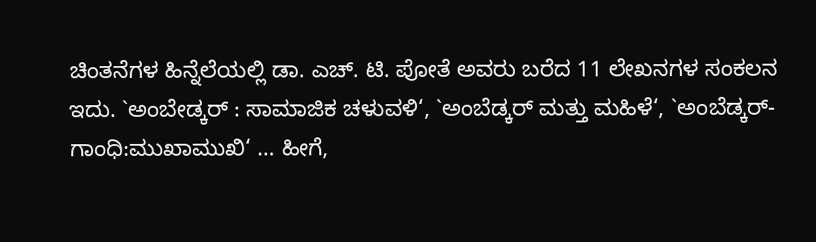ಚಿಂತನೆಗಳ ಹಿನ್ನೆಲೆಯಲ್ಲಿ ಡಾ. ಎಚ್. ಟಿ. ಪೋತೆ ಅವರು ಬರೆದ 11 ಲೇಖನಗಳ ಸಂಕಲನ ಇದು. `ಅಂಬೇಡ್ಕರ್ : ಸಾಮಾಜಿಕ ಚಳುವಳಿ‘, `ಅಂಬೆಡ್ಕರ್ ಮತ್ತು ಮಹಿಳೆ‘, `ಅಂಬೆಡ್ಕರ್-ಗಾಂಧಿ:ಮುಖಾಮುಖಿ‘ … ಹೀಗೆ,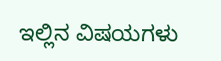ಇಲ್ಲಿನ ವಿಷಯಗಳು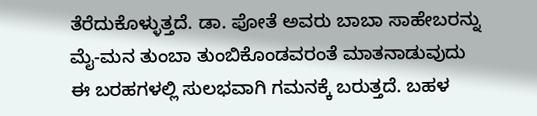ತೆರೆದುಕೊಳ್ಳುತ್ತದೆ. ಡಾ. ಪೋತೆ ಅವರು ಬಾಬಾ ಸಾಹೇಬರನ್ನು ಮೈ-ಮನ ತುಂಬಾ ತುಂಬಿಕೊಂಡವರಂತೆ ಮಾತನಾಡುವುದು ಈ ಬರಹಗಳಲ್ಲಿ ಸುಲಭವಾಗಿ ಗಮನಕ್ಕೆ ಬರುತ್ತದೆ. ಬಹಳ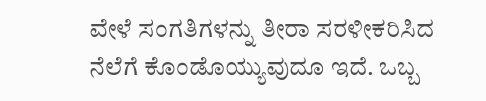ವೇಳೆ ಸಂಗತಿಗಳನ್ನು ತೀರಾ ಸರಳೀಕರಿಸಿದ ನೆಲೆಗೆ ಕೊಂಡೊಯ್ಯುವುದೂ ಇದೆ. ಒಬ್ಬ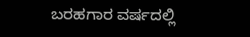ಬರಹಗಾರ ವರ್ಷದಲ್ಲಿ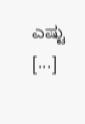ಎಷ್ಟು [...]